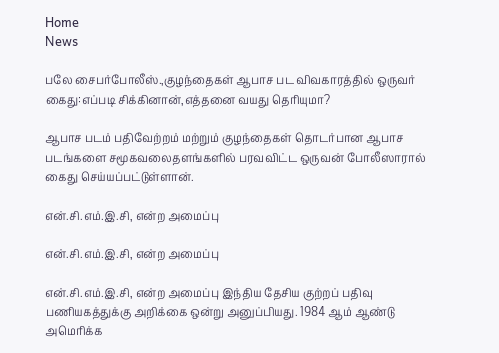Home
News

பலே சைபர்போலீஸ்.,குழந்தைகள் ஆபாச பட விவகாரத்தில் ஒருவர் கைது:எப்படி சிக்கினான்,எத்தனை வயது தெரியுமா?

ஆபாச படம் பதிவேற்றம் மற்றும் குழந்தைகள் தொடர்பான ஆபாச படங்களை சமூகவலைதளங்களில் பரவவிட்ட ஒருவன் போலீஸாரால் கைது செய்யப்பட்டுள்ளான்.

என்.சி.எம்.இ.சி, என்ற அமைப்பு

என்.சி.எம்.இ.சி, என்ற அமைப்பு

என்.சி.எம்.இ.சி, என்ற அமைப்பு இந்திய தேசிய குற்றப் பதிவு பணியகத்துக்கு அறிக்கை ஒன்று அனுப்பியது. 1984 ஆம் ஆண்டு அமெரிக்க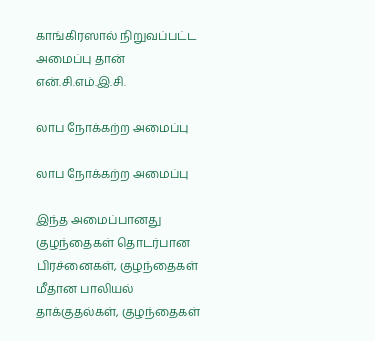காங்கிரஸால் நிறுவப்பட்ட அமைப்பு தான் என்.சி.எம்.இ.சி.

லாப நோக்கற்ற அமைப்பு

லாப நோக்கற்ற அமைப்பு

இந்த அமைப்பானது குழந்தைகள் தொடர்பான பிரச்னைகள், குழந்தைகள் மீதான பாலியல் தாக்குதல்கள், குழந்தைகள்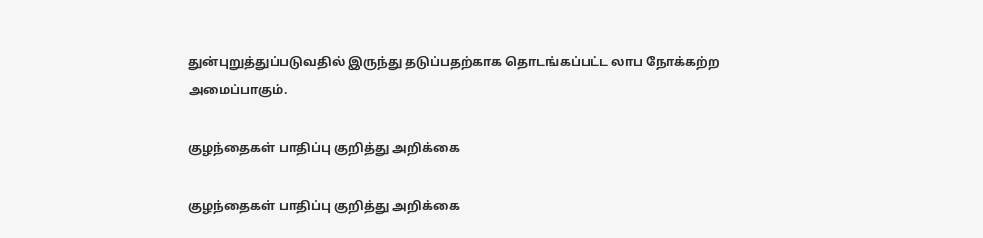துன்புறுத்துப்படுவதில் இருந்து தடுப்பதற்காக தொடங்கப்பட்ட லாப நோக்கற்ற அமைப்பாகும்.

குழந்தைகள் பாதிப்பு குறித்து அறிக்கை

குழந்தைகள் பாதிப்பு குறித்து அறிக்கை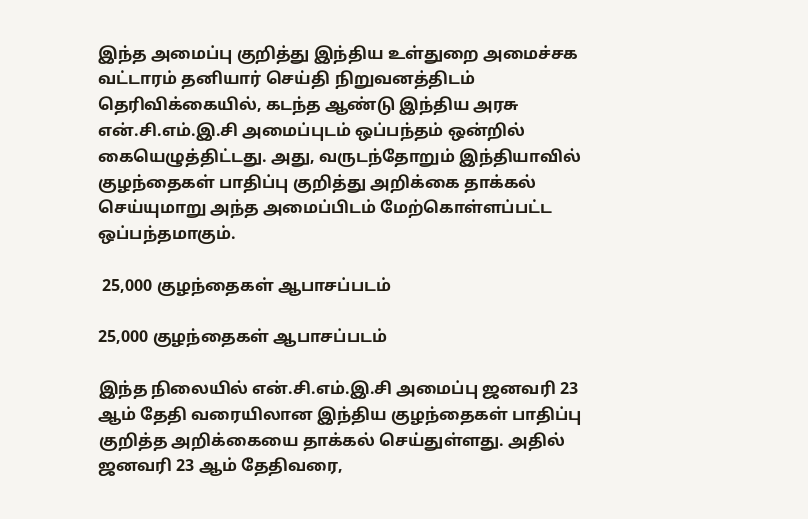இந்த அமைப்பு குறித்து இந்திய உள்துறை அமைச்சக வட்டாரம் தனியார் செய்தி நிறுவனத்திடம் தெரிவிக்கையில், கடந்த ஆண்டு இந்திய அரசு என்.சி.எம்.இ.சி அமைப்புடம் ஒப்பந்தம் ஒன்றில் கையெழுத்திட்டது. அது, வருடந்தோறும் இந்தியாவில் குழந்தைகள் பாதிப்பு குறித்து அறிக்கை தாக்கல் செய்யுமாறு அந்த அமைப்பிடம் மேற்கொள்ளப்பட்ட ஒப்பந்தமாகும்.

 25,000 குழந்தைகள் ஆபாசப்படம்

25,000 குழந்தைகள் ஆபாசப்படம்

இந்த நிலையில் என்.சி.எம்.இ.சி அமைப்பு ஜனவரி 23 ஆம் தேதி வரையிலான இந்திய குழந்தைகள் பாதிப்பு குறித்த அறிக்கையை தாக்கல் செய்துள்ளது. அதில் ஜனவரி 23 ஆம் தேதிவரை,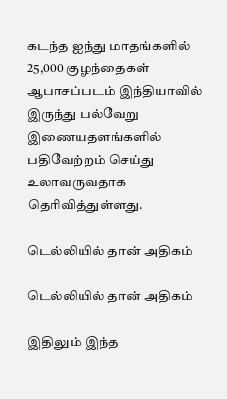கடந்த ஐந்து மாதங்களில் 25,000 குழந்தைகள் ஆபாசப்படம் இந்தியாவில் இருந்து பல்வேறு இணையதளங்களில் பதிவேற்றம் செய்து உலாவருவதாக தெரிவித்துள்ளது.

டெல்லியில் தான் அதிகம்

டெல்லியில் தான் அதிகம்

இதிலும் இந்த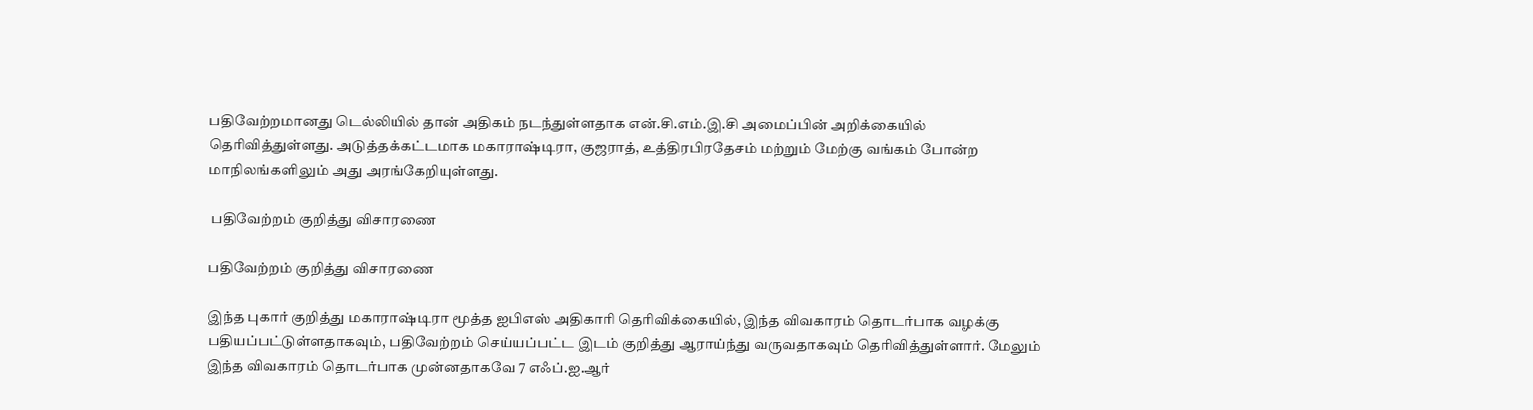பதிவேற்றமானது டெல்லியில் தான் அதிகம் நடந்துள்ளதாக என்.சி.எம்.இ.சி அமைப்பின் அறிக்கையில் தெரிவித்துள்ளது. அடுத்தக்கட்டமாக மகாராஷ்டிரா, குஜராத், உத்திரபிரதேசம் மற்றும் மேற்கு வங்கம் போன்ற மாநிலங்களிலும் அது அரங்கேறியுள்ளது.

 பதிவேற்றம் குறித்து விசாரணை

பதிவேற்றம் குறித்து விசாரணை

இந்த புகார் குறித்து மகாராஷ்டிரா மூத்த ஐபிஎஸ் அதிகாரி தெரிவிக்கையில், இந்த விவகாரம் தொடர்பாக வழக்கு பதியப்பட்டுள்ளதாகவும், பதிவேற்றம் செய்யப்பட்ட இடம் குறித்து ஆராய்ந்து வருவதாகவும் தெரிவித்துள்ளார். மேலும் இந்த விவகாரம் தொடர்பாக முன்னதாகவே 7 எஃப்.ஐ.ஆர்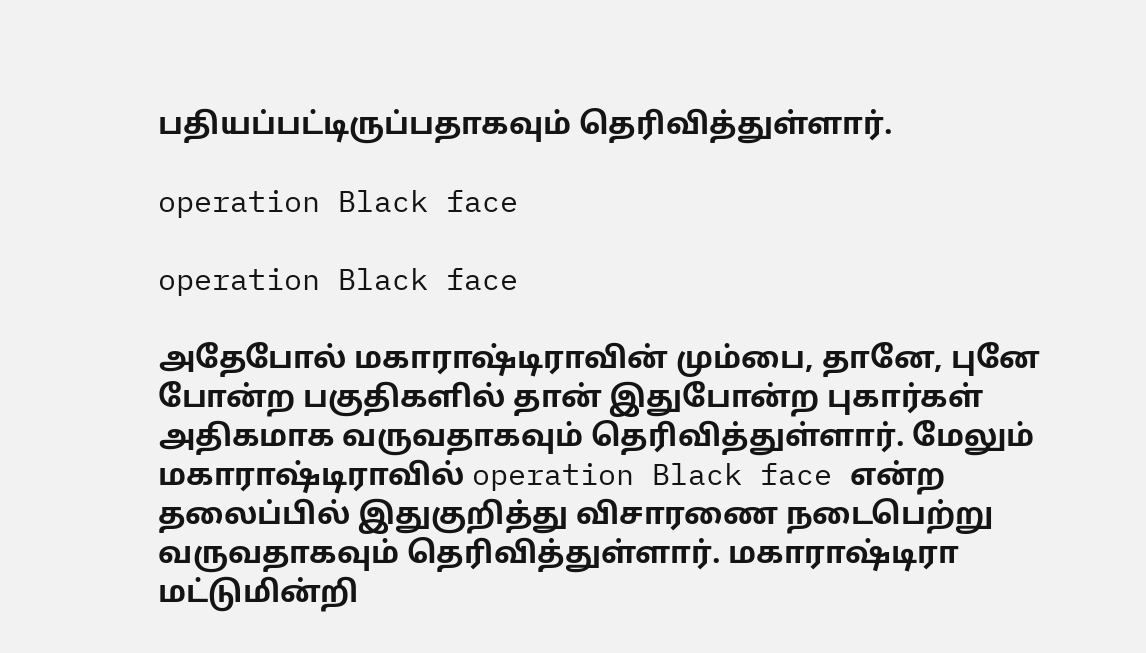பதியப்பட்டிருப்பதாகவும் தெரிவித்துள்ளார்.

operation Black face

operation Black face

அதேபோல் மகாராஷ்டிராவின் மும்பை, தானே, புனே போன்ற பகுதிகளில் தான் இதுபோன்ற புகார்கள் அதிகமாக வருவதாகவும் தெரிவித்துள்ளார். மேலும் மகாராஷ்டிராவில் operation Black face என்ற தலைப்பில் இதுகுறித்து விசாரணை நடைபெற்று வருவதாகவும் தெரிவித்துள்ளார். மகாராஷ்டிரா மட்டுமின்றி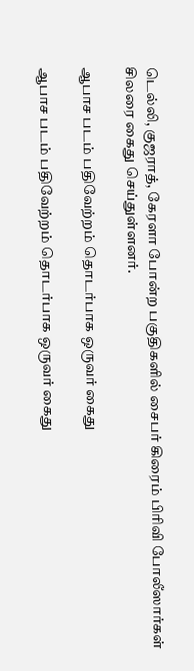டெல்லி, குஜராத், கேரளா போன்ற பகுதிகளில் சைபர் கிரைம் பிரிவி போலீஸார்கள் சிலரை கைது செய்துள்ளனர்.

ஆபாச படம் பதிவேற்றம் தொடர்பாக ஒருவர் கைது

ஆபாச படம் பதிவேற்றம் தொடர்பாக ஒருவர் கைது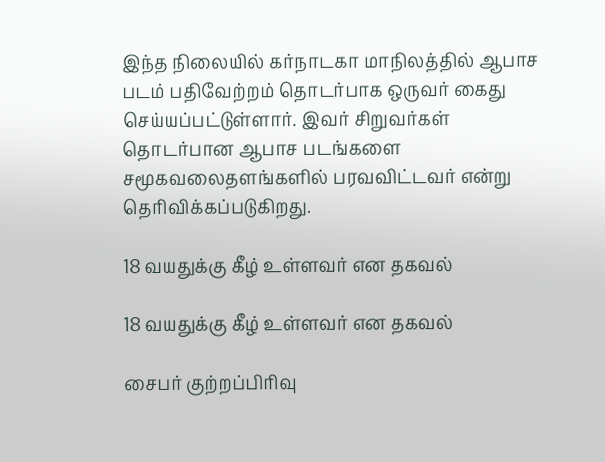இந்த நிலையில் கர்நாடகா மாநிலத்தில் ஆபாச படம் பதிவேற்றம் தொடர்பாக ஒருவர் கைது செய்யப்பட்டுள்ளார். இவர் சிறுவர்கள் தொடர்பான ஆபாச படங்களை சமூகவலைதளங்களில் பரவவிட்டவர் என்று தெரிவிக்கப்படுகிறது.

18 வயதுக்கு கீழ் உள்ளவர் என தகவல்

18 வயதுக்கு கீழ் உள்ளவர் என தகவல்

சைபர் குற்றப்பிரிவு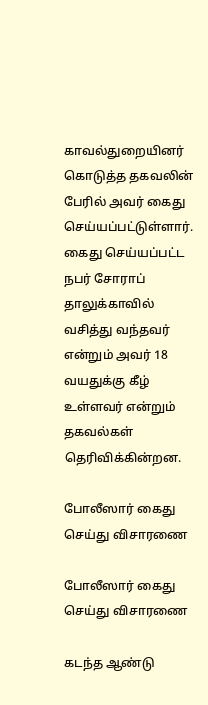காவல்துறையினர் கொடுத்த தகவலின் பேரில் அவர் கைது செய்யப்பட்டுள்ளார். கைது செய்யப்பட்ட நபர் சோராப் தாலுக்காவில் வசித்து வந்தவர் என்றும் அவர் 18 வயதுக்கு கீழ் உள்ளவர் என்றும் தகவல்கள் தெரிவிக்கின்றன.

போலீஸார் கைது செய்து விசாரணை

போலீஸார் கைது செய்து விசாரணை

கடந்த ஆண்டு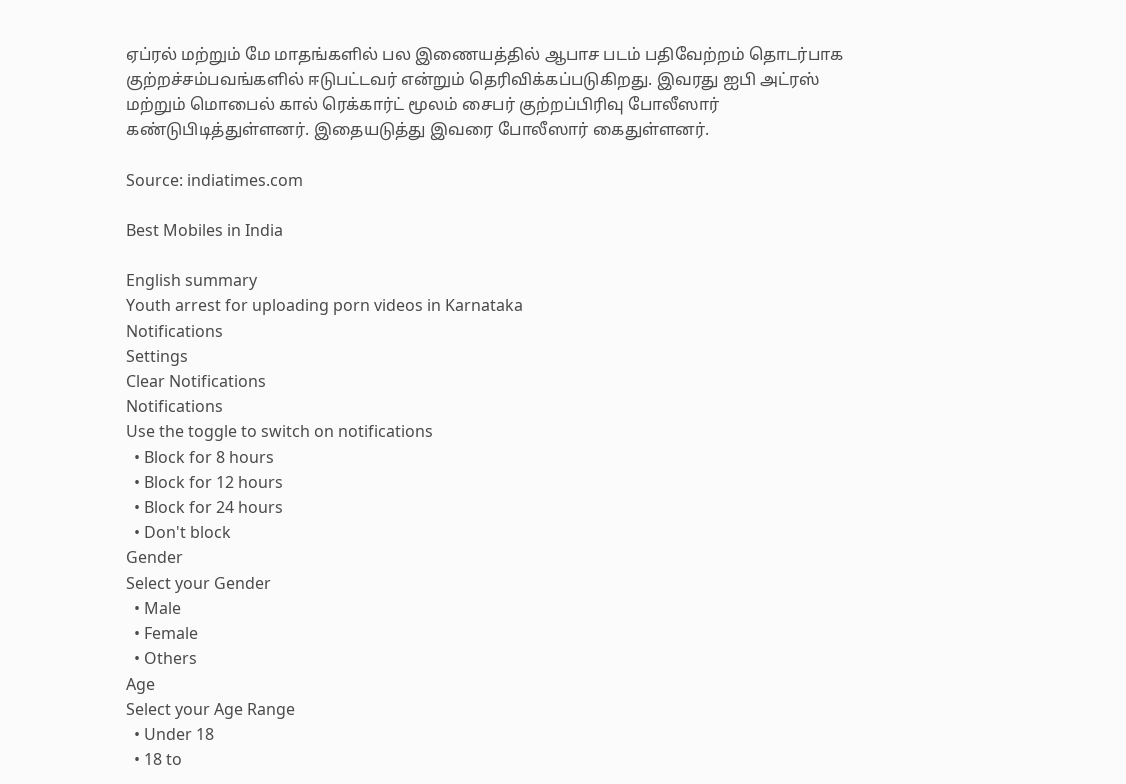ஏப்ரல் மற்றும் மே மாதங்களில் பல இணையத்தில் ஆபாச படம் பதிவேற்றம் தொடர்பாக குற்றச்சம்பவங்களில் ஈடுபட்டவர் என்றும் தெரிவிக்கப்படுகிறது. இவரது ஐபி அட்ரஸ் மற்றும் மொபைல் கால் ரெக்கார்ட் மூலம் சைபர் குற்றப்பிரிவு போலீஸார் கண்டுபிடித்துள்ளனர். இதையடுத்து இவரை போலீஸார் கைதுள்ளனர்.

Source: indiatimes.com

Best Mobiles in India

English summary
Youth arrest for uploading porn videos in Karnataka
Notifications
Settings
Clear Notifications
Notifications
Use the toggle to switch on notifications
  • Block for 8 hours
  • Block for 12 hours
  • Block for 24 hours
  • Don't block
Gender
Select your Gender
  • Male
  • Female
  • Others
Age
Select your Age Range
  • Under 18
  • 18 to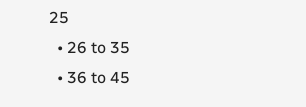25
  • 26 to 35
  • 36 to 45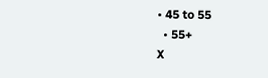• 45 to 55
  • 55+
X